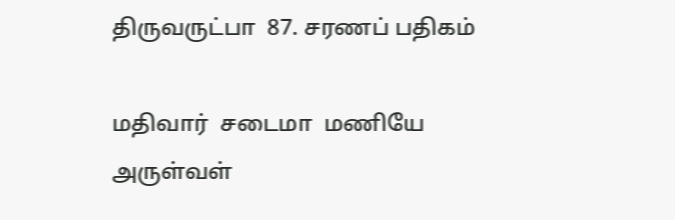திருவருட்பா  87. சரணப் பதிகம்

மதிவார்  சடைமா  மணியே  அருள்வள்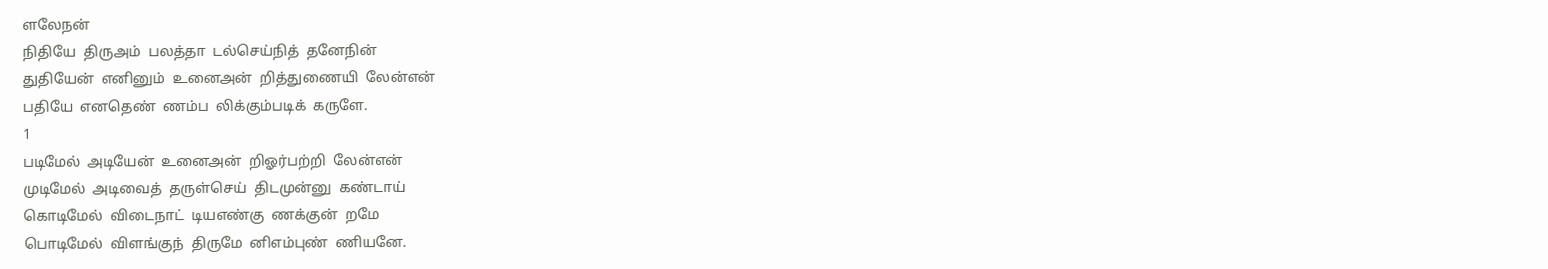ளலேநன்
நிதியே  திருஅம்  பலத்தா  டல்செய்நித்  தனேநின்
துதியேன்  எனினும்  உனைஅன்  றித்துணையி  லேன்என்
பதியே  எனதெண்  ணம்ப  லிக்கும்படிக்  கருளே.
1
படிமேல்  அடியேன்  உனைஅன்  றிஓர்பற்றி  லேன்என்
முடிமேல்  அடிவைத்  தருள்செய்  திடமுன்னு  கண்டாய்
கொடிமேல்  விடைநாட்  டியஎண்கு  ணக்குன்  றமே
பொடிமேல்  விளங்குந்  திருமே  னிஎம்புண்  ணியனே.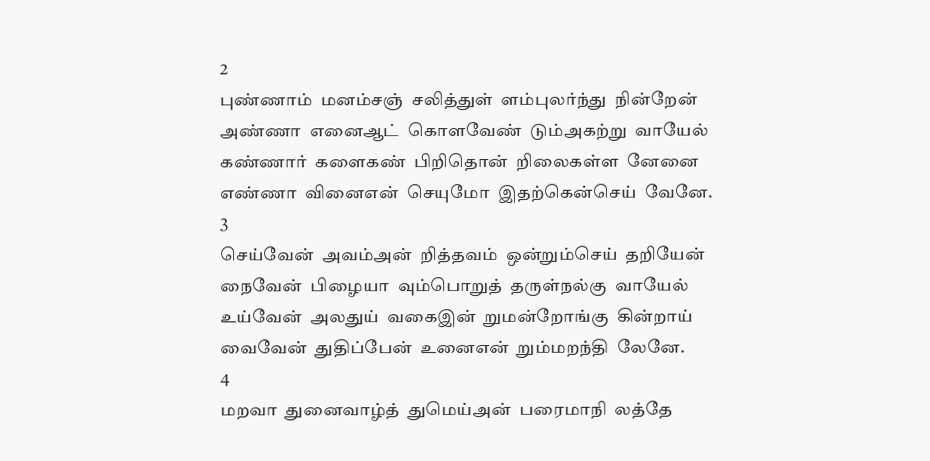2
புண்ணாம்  மனம்சஞ்  சலித்துள்  ளம்புலர்ந்து  நின்றேன்
அண்ணா  எனைஆட்  கொளவேண்  டும்அகற்று  வாயேல்
கண்ணார்  களைகண்  பிறிதொன்  றிலைகள்ள  னேனை
எண்ணா  வினைஎன்  செயுமோ  இதற்கென்செய்  வேனே.
3
செய்வேன்  அவம்அன்  றித்தவம்  ஒன்றும்செய்  தறியேன்
நைவேன்  பிழையா  வும்பொறுத்  தருள்நல்கு  வாயேல்
உய்வேன்  அலதுய்  வகைஇன்  றுமன்றோங்கு  கின்றாய்
வைவேன்  துதிப்பேன்  உனைஎன்  றும்மறந்தி  லேனே.
4
மறவா  துனைவாழ்த்  துமெய்அன்  பரைமாநி  லத்தே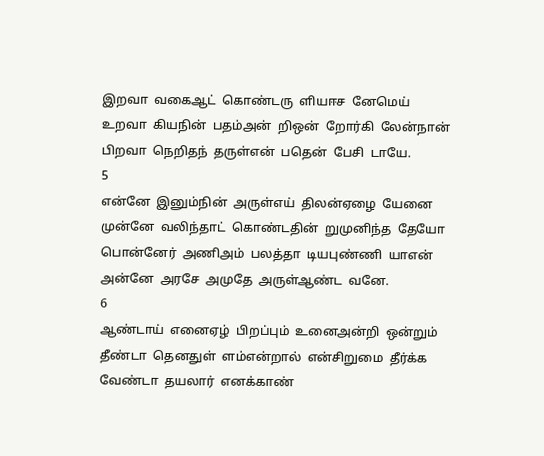இறவா  வகைஆட்  கொண்டரு  ளியஈச  னேமெய்
உறவா  கியநின்  பதம்அன்  றிஒன்  றோர்கி  லேன்நான்
பிறவா  நெறிதந்  தருள்என்  பதென்  பேசி  டாயே.
5
என்னே  இனும்நின்  அருள்எய்  திலன்ஏழை  யேனை
முன்னே  வலிந்தாட்  கொண்டதின்  றுமுனிந்த  தேயோ
பொன்னேர்  அணிஅம்  பலத்தா  டியபுண்ணி  யாஎன்
அன்னே  அரசே  அமுதே  அருள்ஆண்ட  வனே.
6
ஆண்டாய்  எனைஏழ்  பிறப்பும்  உனைஅன்றி  ஒன்றும்
தீண்டா  தெனதுள்  ளம்என்றால்  என்சிறுமை  தீர்க்க
வேண்டா  தயலார்  எனக்காண்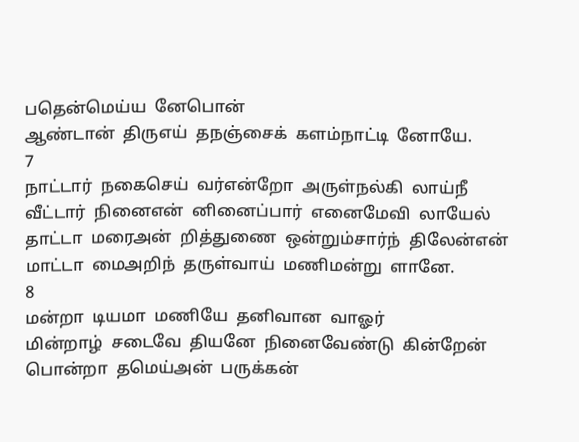பதென்மெய்ய  னேபொன்
ஆண்டான்  திருஎய்  தநஞ்சைக்  களம்நாட்டி  னோயே.
7
நாட்டார்  நகைசெய்  வர்என்றோ  அருள்நல்கி  லாய்நீ
வீட்டார்  நினைஎன்  னினைப்பார்  எனைமேவி  லாயேல்
தாட்டா  மரைஅன்  றித்துணை  ஒன்றும்சார்ந்  திலேன்என்
மாட்டா  மைஅறிந்  தருள்வாய்  மணிமன்று  ளானே.
8
மன்றா  டியமா  மணியே  தனிவான  வாஓர்
மின்றாழ்  சடைவே  தியனே  நினைவேண்டு  கின்றேன்
பொன்றா  தமெய்அன்  பருக்கன்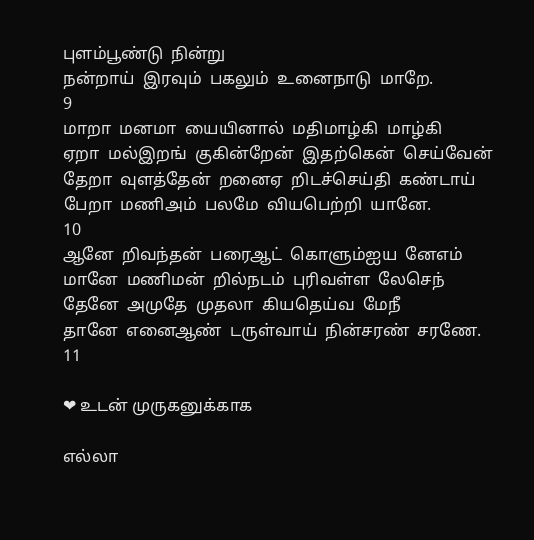புளம்பூண்டு  நின்று
நன்றாய்  இரவும்  பகலும்  உனைநாடு  மாறே.
9
மாறா  மனமா  யையினால்  மதிமாழ்கி  மாழ்கி
ஏறா  மல்இறங்  குகின்றேன்  இதற்கென்  செய்வேன்
தேறா  வுளத்தேன்  றனைஏ  றிடச்செய்தி  கண்டாய்
பேறா  மணிஅம்  பலமே  வியபெற்றி  யானே.
10
ஆனே  றிவந்தன்  பரைஆட்  கொளும்ஐய  னேஎம்
மானே  மணிமன்  றில்நடம்  புரிவள்ள  லேசெந்
தேனே  அமுதே  முதலா  கியதெய்வ  மேநீ
தானே  எனைஆண்  டருள்வாய்  நின்சரண்  சரணே.
11

❤ உடன் முருகனுக்காக

எல்லா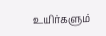உயிர்களும்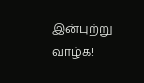இன்புற்று வாழ்க!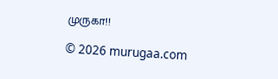முருகா!!

© 2026 murugaa.com